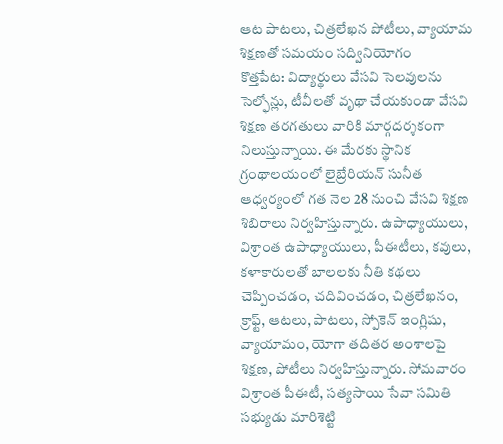ఆట పాటలు, చిత్రలేఖన పోటీలు, వ్యాయామ శిక్షణతో సమయం సద్వినియోగం
కొత్తపేట: విద్యార్థులు వేసవి సెలవులను సెల్ఫోన్లు, టీవీలతో వృథా చేయకుండా వేసవి శిక్షణ తరగతులు వారికి మార్గదర్శకంగా నిలుస్తున్నాయి. ఈ మేరకు స్థానిక గ్రంథాలయంలో లైబ్రేరియన్ సునీత ఆధ్వర్యంలో గత నెల 28 నుంచి వేసవి శిక్షణ శిబిరాలు నిర్వహిస్తున్నారు. ఉపాధ్యాయులు, విశ్రాంత ఉపాధ్యాయులు, పీఈటీలు, కవులు, కళాకారులతో బాలలకు నీతి కథలు చెప్పించడం, చదివించడం, చిత్రలేఖనం, క్రాఫ్ట్, ఆటలు, పాటలు, స్పోకెన్ ఇంగ్లిషు, వ్యాయామం, యోగా తదితర అంశాలపై శిక్షణ, పోటీలు నిర్వహిస్తున్నారు. సోమవారం విశ్రాంత పీఈటీ, సత్యసాయి సేవా సమితి సభ్యుడు మారిశెట్టి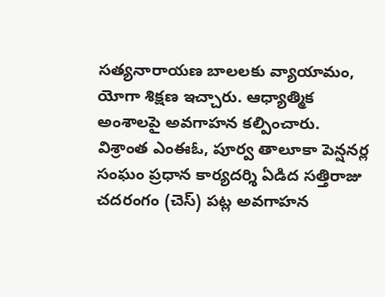సత్యనారాయణ బాలలకు వ్యాయామం, యోగా శిక్షణ ఇచ్చారు. ఆధ్యాత్మిక అంశాలపై అవగాహన కల్పించారు. విశ్రాంత ఎంఈఓ, పూర్వ తాలూకా పెన్షనర్ల సంఘం ప్రధాన కార్యదర్శి ఏడిద సత్తిరాజు చదరంగం (చెస్) పట్ల అవగాహన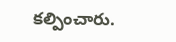కల్పించారు.